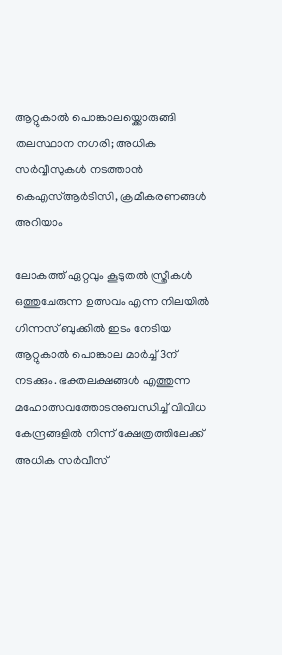ആറ്റുകാൽ പൊങ്കാലയ്ക്കൊരുങ്ങി തലസ്ഥാന നഗരി; അധിക സർവ്വീസുകൾ നടത്താൻ കെഎസ്ആർടിസി, ക്രമീകരണങ്ങൾ അറിയാം

ലോകത്ത് ഏറ്റവും കൂടുതൽ സ്ത്രീകൾ ഒത്തുചേരുന്ന ഉത്സവം എന്ന നിലയിൽ ഗിന്നസ് ബുക്കിൽ ഇടം നേടിയ ആറ്റുകാൽ പൊങ്കാല മാർച്ച് 3ന് നടക്കും. ഭക്തലക്ഷങ്ങൾ എത്തുന്ന മഹോത്സവത്തോടനുബന്ധിച്ച് വിവിധ കേന്ദ്രങ്ങളിൽ നിന്ന് ക്ഷേത്രത്തിലേക്ക് അധിക സർവീസ്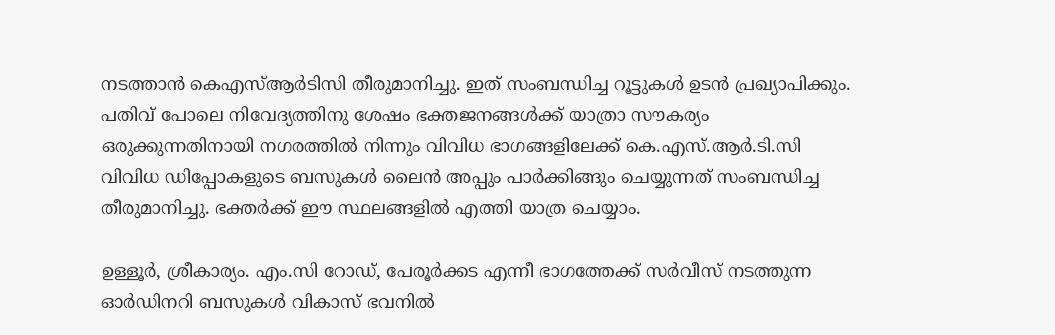നടത്താൻ കെഎസ്ആർടിസി തീരുമാനിച്ചു. ഇത് സംബന്ധിച്ച റൂട്ടുകൾ ഉടൻ പ്രഖ്യാപിക്കും. പതിവ് പോലെ നിവേദ്യത്തിനു ശേഷം ഭക്തജനങ്ങൾക്ക് യാത്രാ സൗകര്യം ഒരുക്കുന്നതിനായി നഗരത്തിൽ നിന്നും വിവിധ ഭാഗങ്ങളിലേക്ക് കെ.എസ്.ആർ.ടി.സി വിവിധ ഡിപ്പോകളുടെ ബസുകൾ ലൈൻ അപ്പും പാർക്കിങ്ങും ചെയ്യുന്നത് സംബന്ധിച്ച തീരുമാനിച്ചു. ഭക്തർക്ക് ഈ സ്ഥലങ്ങളിൽ എത്തി യാത്ര ചെയ്യാം.

ഉള്ളൂർ, ശ്രീകാര്യം. എം.സി റോഡ്, പേരൂർക്കട എന്നീ ഭാഗത്തേക്ക് സർവീസ് നടത്തുന്ന ഓർഡിനറി ബസുകൾ വികാസ് ഭവനിൽ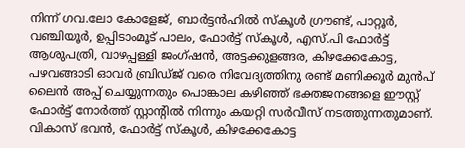നിന്ന് ഗവ.ലോ കോളേജ്, ബാർട്ടൻഹിൽ സ്കൂൾ ഗ്രൗണ്ട്, പാറ്റൂർ, വഞ്ചിയൂർ, ഉപ്പിടാംമൂട് പാലം, ഫോർട്ട് സ്കൂൾ, എസ്.പി ഫോർട്ട് ആശുപത്രി, വാഴപ്പള്ളി ജംഗ്ഷൻ, അട്ടക്കുളങ്ങര, കിഴക്കേകോട്ട, പഴവങ്ങാടി ഓവർ ബ്രിഡ്‌ജ് വരെ നിവേദ്യത്തിനു രണ്ട് മണിക്കൂർ മുൻപ് ലൈൻ അപ്പ് ചെയ്യുന്നതും പൊങ്കാല കഴിഞ്ഞ് ഭക്തജനങ്ങളെ ഈസ്റ്റ് ഫോർട്ട് നോർത്ത് സ്റ്റാൻ്റിൽ നിന്നും കയറ്റി സർവീസ് നടത്തുന്നതുമാണ്. വികാസ് ഭവൻ, ഫോർട്ട് സ്കൂൾ, കിഴക്കേകോട്ട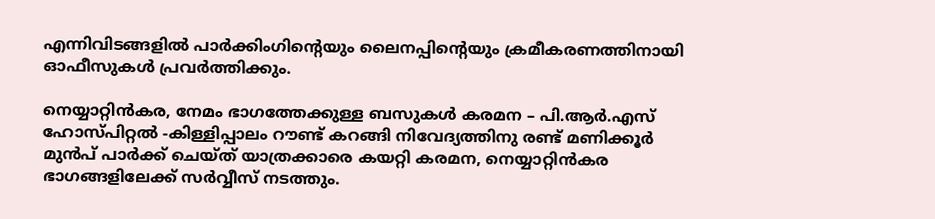എന്നിവിടങ്ങളിൽ പാർക്കിംഗിന്റെയും ലൈനപ്പിന്റെയും ക്രമീകരണത്തിനായി ഓഫീസുകൾ പ്രവർത്തിക്കും.

നെയ്യാറ്റിൻകര, നേമം ഭാഗത്തേക്കുള്ള ബസുകൾ കരമന – പി.ആർ.എസ് ഹോസ്പിറ്റൽ -കിള്ളിപ്പാലം റൗണ്ട് കറങ്ങി നിവേദ്യത്തിനു രണ്ട് മണിക്കൂർ മുൻപ് പാർക്ക് ചെയ്ത് യാത്രക്കാരെ കയറ്റി കരമന, നെയ്യാറ്റിൻകര ഭാഗങ്ങളിലേക്ക് സർവ്വീസ് നടത്തും.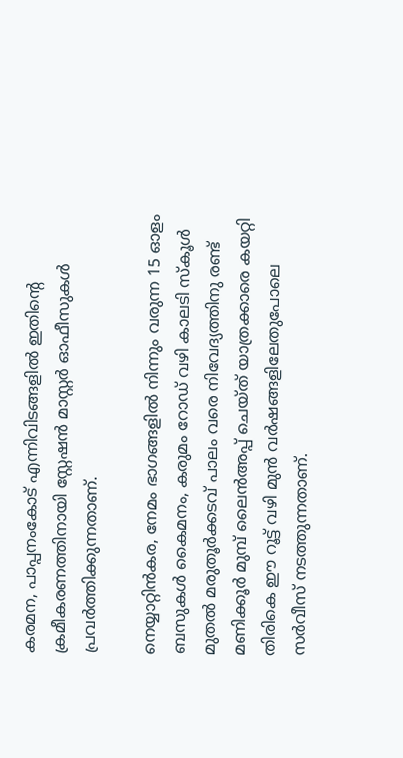കരമന, പാപ്പനംകോട് എന്നിവിടങ്ങളിൽ ഇതിന്റെ ക്രമീകരണത്തിനായി സ്റ്റേഷൻ മാസ്റ്റർ ഓഫീസുകൾ പ്രവർത്തിക്കുന്നതാണ്.

നെയ്യാറ്റിൻകര, നേമം ഭാഗങ്ങളിൽ നിന്നും വരുന്ന 15 ഓളം ബസുകൾ കൈമനം, കരുമം റോഡ് വഴി കാലടി സ്കൂൾ മുതൽ മരുതൂർക്കടവ് പാലം വരെ നിവേദ്യത്തിനു രണ്ട് മണിക്കൂർ മുമ്പ് ലൈൻഅപ്പ് ചെയ്ത് യാത്രക്കാരെ കയറ്റി തിരികെ ഈ റൂട്ട് വഴി മുൻ വർഷങ്ങളിലേതുപോലെ സർവീസ് നടത്തുന്നതാണ്.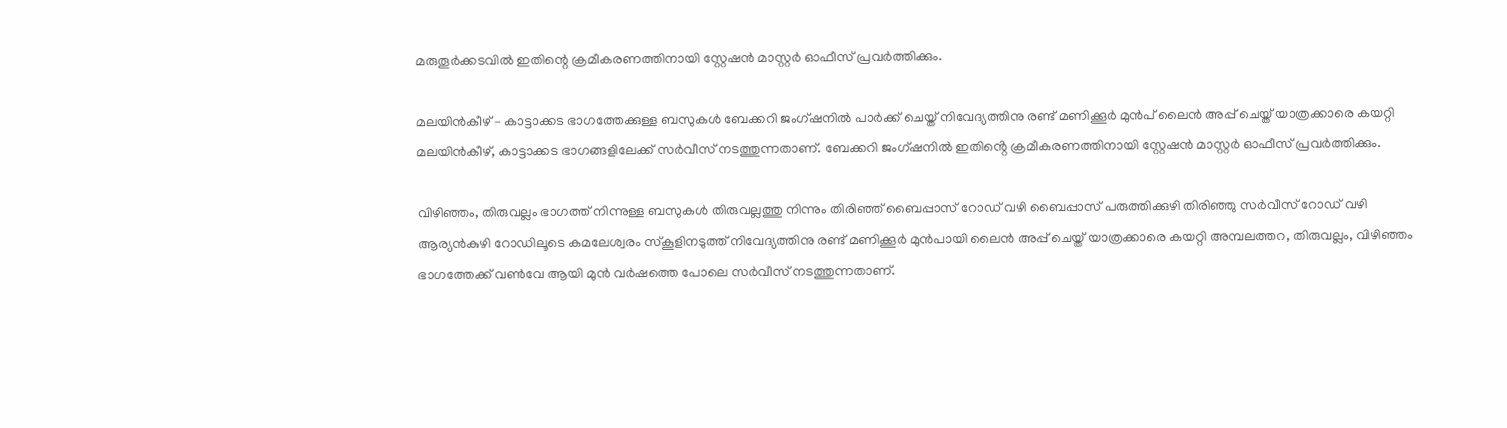മരുതൂർക്കടവിൽ ഇതിന്റെ ക്രമീകരണത്തിനായി സ്റ്റേഷൻ മാസ്റ്റർ ഓഫീസ് പ്രവർത്തിക്കും.

മലയിൻകീഴ് – കാട്ടാക്കട ഭാഗത്തേക്കുള്ള ബസുകൾ ബേക്കറി ജംഗ്ഷനിൽ പാർക്ക് ചെയ്ത് നിവേദ്യത്തിനു രണ്ട് മണിക്കൂർ മുൻപ് ലൈൻ അപ്പ് ചെയ്ത് യാത്രക്കാരെ കയറ്റി മലയിൻകീഴ്, കാട്ടാക്കട ഭാഗങ്ങളിലേക്ക് സർവീസ് നടത്തുന്നതാണ്. ബേക്കറി ജംഗ്ഷനിൽ ഇതിൻ്റെ ക്രമീകരണത്തിനായി സ്റ്റേഷൻ മാസ്റ്റർ ഓഫീസ് പ്രവർത്തിക്കും.

വിഴിഞ്ഞം, തിരുവല്ലം ഭാഗത്ത് നിന്നുള്ള ബസുകൾ തിരുവല്ലത്തു നിന്നും തിരിഞ്ഞ് ബൈപ്പാസ് റോഡ് വഴി ബൈപ്പാസ് പരുത്തിക്കുഴി തിരിഞ്ഞു സർവീസ് റോഡ് വഴി ആര്യൻകുഴി റോഡിലൂടെ കമലേശ്വരം സ്കൂളിനടുത്ത് നിവേദ്യത്തിനു രണ്ട് മണിക്കൂർ മുൻപായി ലൈൻ അപ്പ് ചെയ്ത് യാത്രക്കാരെ കയറ്റി അമ്പലത്തറ, തിരുവല്ലം, വിഴിഞ്ഞം ഭാഗത്തേക്ക് വൺവേ ആയി മുൻ വർഷത്തെ പോലെ സർവീസ് നടത്തുന്നതാണ്.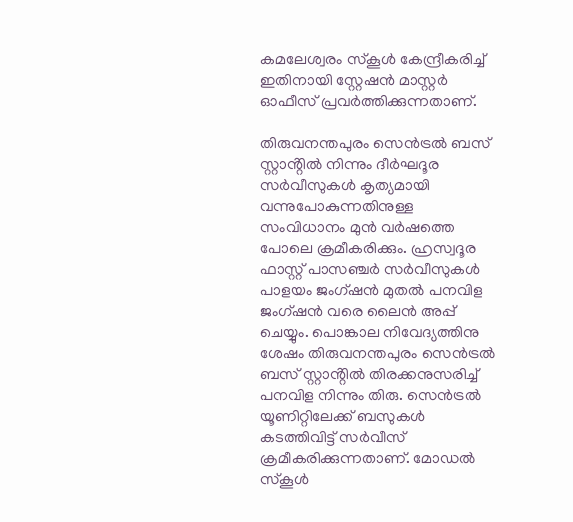കമലേശ്വരം സ്കൂൾ കേന്ദ്രീകരിച്ച് ഇതിനായി സ്റ്റേഷൻ മാസ്റ്റർ ഓഫീസ് പ്രവർത്തിക്കുന്നതാണ്.

തിരുവനന്തപുരം സെൻട്രൽ ബസ് സ്റ്റാൻ്റിൽ നിന്നും ദീർഘദൂര സർവീസുകൾ കൃത്യമായി വന്നുപോകുന്നതിനുള്ള സംവിധാനം മുൻ വർഷത്തെ പോലെ ക്രമീകരിക്കും. ഹ്രസ്വദൂര ഫാസ്റ്റ് പാസഞ്ചർ സർവീസുകൾ പാളയം ജംഗ്ഷൻ മുതൽ പനവിള ജംഗ്ഷൻ വരെ ലൈൻ അപ്പ് ചെയ്യും. പൊങ്കാല നിവേദ്യത്തിനു ശേഷം തിരുവനന്തപുരം സെൻട്രൽ ബസ് സ്റ്റാൻ്റിൽ തിരക്കനുസരിച്ച് പനവിള നിന്നും തിരു. സെൻട്രൽ യൂണിറ്റിലേക്ക് ബസുകൾ കടത്തിവിട്ട് സർവീസ് ക്രമീകരിക്കുന്നതാണ്. മോഡൽ സ്കൂൾ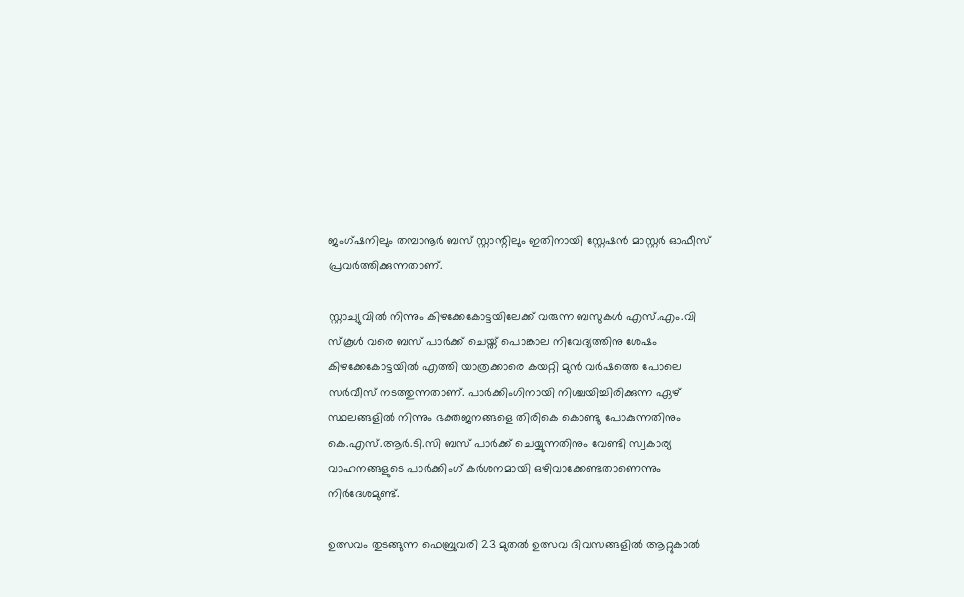ജംഗ്ഷനിലും തമ്പാനൂർ ബസ് സ്റ്റാന്റിലും ഇതിനായി സ്റ്റേഷൻ മാസ്റ്റർ ഓഫീസ് പ്രവർത്തിക്കുന്നതാണ്.

സ്റ്റാച്യുവിൽ നിന്നും കിഴക്കേകോട്ടയിലേക്ക് വരുന്ന ബസുകൾ എസ്.എം.വി സ്കൂൾ വരെ ബസ് പാർക്ക് ചെയ്ത് പൊങ്കാല നിവേദ്യത്തിനു ശേഷം കിഴക്കേകോട്ടയിൽ എത്തി യാത്രക്കാരെ കയറ്റി മുൻ വർഷത്തെ പോലെ സർവീസ് നടത്തുന്നതാണ്. പാർക്കിംഗിനായി നിശ്ചയിച്ചിരിക്കുന്ന ഏഴ് സ്ഥലങ്ങളിൽ നിന്നും ഭക്തജനങ്ങളെ തിരികെ കൊണ്ടു പോകുന്നതിനും കെ.എസ്.ആർ.ടി.സി ബസ് പാർക്ക് ചെയ്യുന്നതിനും വേണ്ടി സ്വകാര്യ വാഹനങ്ങളുടെ പാർക്കിംഗ് കർശനമായി ഒഴിവാക്കേണ്ടതാണെന്നും നിർദേശമുണ്ട്.

ഉത്സവം തുടങ്ങുന്ന ഫെബ്രുവരി 23 മുതൽ ഉത്സവ ദിവസങ്ങളിൽ ആറ്റുകാൽ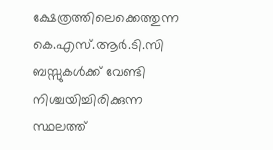ക്ഷേത്രത്തിലെക്കെത്തുന്ന കെ.എസ്.ആർ.ടി.സി ബസ്സുകൾക്ക് വേണ്ടി നിശ്ചയിച്ചിരിക്കുന്ന സ്ഥലത്ത്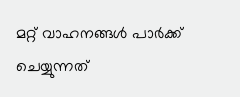മറ്റ് വാഹനങ്ങൾ പാർക്ക് ചെയ്യുന്നത്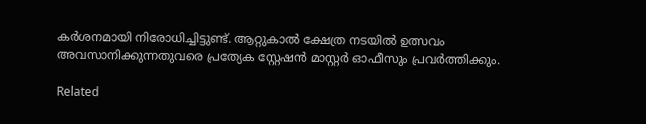കർശനമായി നിരോധിച്ചിട്ടുണ്ട്. ആറ്റുകാൽ ക്ഷേത്ര നടയിൽ ഉത്സവം അവസാനിക്കുന്നതുവരെ പ്രത്യേക സ്റ്റേഷൻ മാസ്റ്റർ ഓഫീസും പ്രവർത്തിക്കും.

Related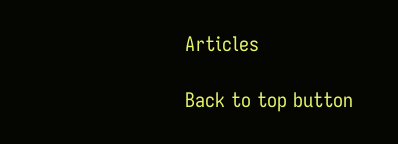Articles

Back to top button